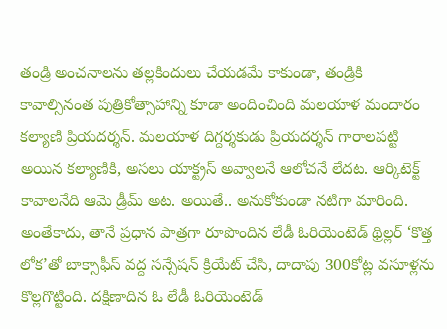తండ్రి అంచనాలను తల్లకిందులు చేయడమే కాకుండా, తండ్రికి కావాల్సినంత పుత్రికోత్సాహాన్ని కూడా అందించింది మలయాళ మందారం కల్యాణి ప్రియదర్శన్. మలయాళ దిగ్దర్శకుడు ప్రియదర్శన్ గారాలపట్టి అయిన కల్యాణికి, అసలు యాక్ట్రస్ అవ్వాలనే ఆలోచనే లేదట. ఆర్కిటెక్ట్ కావాలనేది ఆమె డ్రీమ్ అట. అయితే.. అనుకోకుండా నటిగా మారింది.
అంతేకాదు, తానే ప్రధాన పాత్రగా రూపొందిన లేడీ ఓరియెంటెడ్ థ్రిల్లర్ ‘కొత్త లోక’తో బాక్సాఫీస్ వద్ద సన్సేషన్ క్రియేట్ చేసి, దాదాపు 300కోట్ల వసూళ్లను కొల్లగొట్టింది. దక్షిణాదిన ఓ లేడీ ఓరియెంటెడ్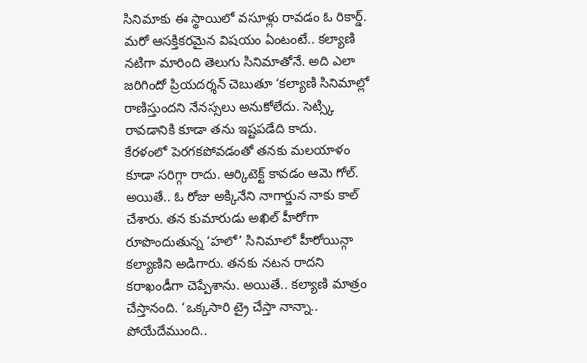సినిమాకు ఈ స్థాయిలో వసూళ్లు రావడం ఓ రికార్డ్. మరో ఆసక్తికరమైన విషయం ఏంటంటే.. కల్యాణి నటిగా మారింది తెలుగు సినిమాతోనే. అది ఎలా జరిగిందో ప్రియదర్శన్ చెబుతూ ‘కల్యాణి సినిమాల్లో రాణిస్తుందని నేనస్సలు అనుకోలేదు. సెట్స్కి రావడానికి కూడా తను ఇష్టపడేది కాదు.
కేరళంలో పెరగకపోవడంతో తనకు మలయాళం కూడా సరిగ్గా రాదు. ఆర్కిటెక్ట్ కావడం ఆమె గోల్. అయితే.. ఓ రోజు అక్కినేని నాగార్జున నాకు కాల్ చేశారు. తన కుమారుడు అఖిల్ హీరోగా రూపొందుతున్న ‘హలో’ సినిమాలో హీరోయిన్గా కల్యాణిని అడిగారు. తనకు నటన రాదని కరాఖండీగా చెప్పేశాను. అయితే.. కల్యాణి మాత్రం చేస్తానంది. ‘ఒక్కసారి ట్రై చేస్తా నాన్నా.. పోయేదేముంది..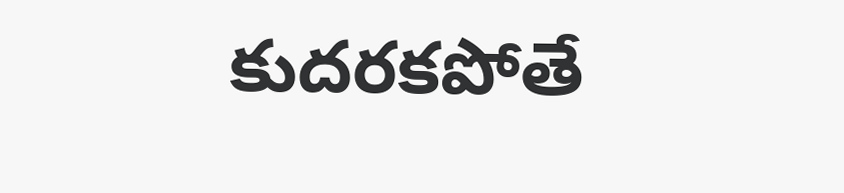కుదరకపోతే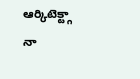ఆర్కిటెక్ట్గా నా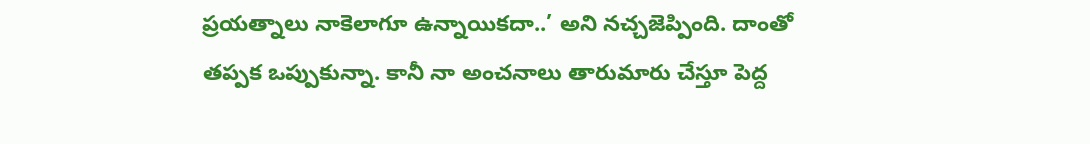ప్రయత్నాలు నాకెలాగూ ఉన్నాయికదా..’ అని నచ్చజెప్పింది. దాంతో తప్పక ఒప్పుకున్నా. కానీ నా అంచనాలు తారుమారు చేస్తూ పెద్ద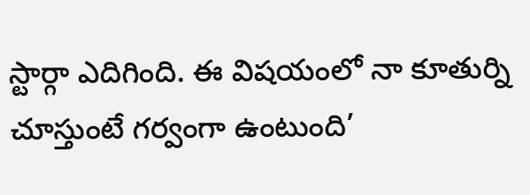స్టార్గా ఎదిగింది. ఈ విషయంలో నా కూతుర్ని చూస్తుంటే గర్వంగా ఉంటుంది’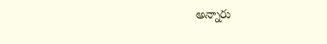అన్నారు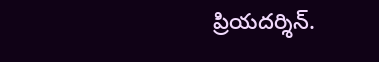ప్రియదర్శిన్.